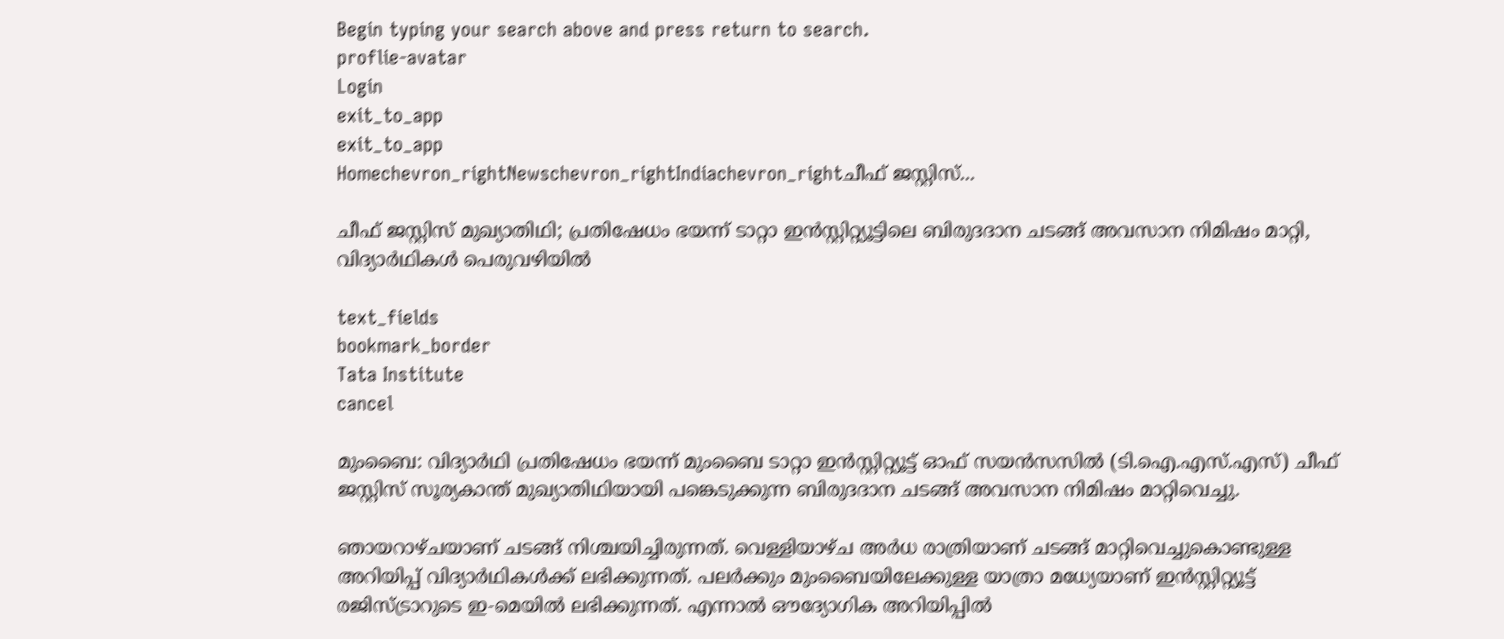Begin typing your search above and press return to search.
proflie-avatar
Login
exit_to_app
exit_to_app
Homechevron_rightNewschevron_rightIndiachevron_rightചീഫ് ജസ്റ്റിസ്...

ചീഫ് ജസ്റ്റിസ് മുഖ്യാതിഥി; പ്രതിഷേധം ഭയന്ന് ടാറ്റാ ഇൻസ്റ്റിറ്റ്യൂട്ടിലെ ബിരുദദാന ചടങ്ങ് അവസാന നിമിഷം മാറ്റി, വിദ്യാർഥികൾ പെരുവഴിയിൽ

text_fields
bookmark_border
Tata Institute
cancel

മുംബൈ: വിദ്യാർഥി പ്രതിഷേധം ഭയന്ന് മുംബൈ ടാറ്റാ ഇൻസ്റ്റിറ്റ്യൂട്ട് ഓഫ് സയൻസസിൽ (ടി.ഐ.എസ്.എസ്) ചീഫ് ജസ്റ്റിസ് സൂര്യകാന്ത് മുഖ്യാതിഥിയായി പങ്കെടുക്കുന്ന ബിരുദദാന ചടങ്ങ് അവസാന നിമിഷം മാറ്റിവെച്ചു.

ഞായറാഴ്ചയാണ് ചടങ്ങ് നിശ്ചയിച്ചിരുന്നത്. വെള്ളിയാഴ്ച അർധ രാത്രിയാണ് ചടങ്ങ് മാറ്റിവെച്ചുകൊണ്ടുള്ള അറിയിപ്പ് വിദ്യാർഥികൾക്ക് ലഭിക്കുന്നത്. പലർക്കും മുംബൈയിലേക്കുള്ള യാത്രാ മധ്യേയാണ് ഇൻസ്റ്റിറ്റ്യൂട്ട് രജിസ്ട്രാറുടെ ഇ-മെയിൽ ലഭിക്കുന്നത്. എന്നാൽ ഔദ്യോഗിക അറിയിപ്പിൽ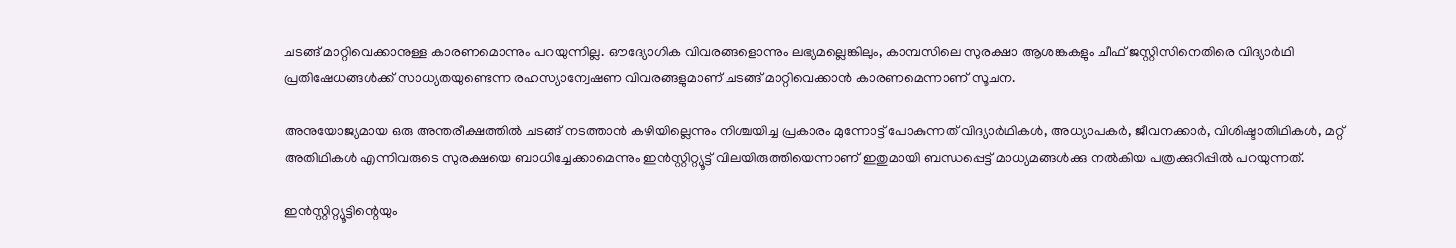ചടങ്ങ് മാറ്റിവെക്കാനുള്ള കാരണമൊന്നും പറയുന്നില്ല. ഔദ്യോഗിക വിവരങ്ങളൊന്നും ലഭ്യമല്ലെങ്കിലും, കാമ്പസിലെ സുരക്ഷാ ആശങ്കകളും ചീഫ് ജസ്റ്റിസിനെതിരെ വിദ്യാർഥി പ്രതിഷേധങ്ങൾക്ക് സാധ്യതയുണ്ടെന്ന രഹസ്യാന്വേഷണ വിവരങ്ങളുമാണ് ചടങ്ങ് മാറ്റിവെക്കാൻ കാരണമെന്നാണ് സൂചന.

അനുയോജ്യമായ ഒരു അന്തരീക്ഷത്തിൽ ചടങ്ങ് നടത്താൻ കഴിയില്ലെന്നും നിശ്ചയിച്ച പ്രകാരം മുന്നോട്ട് പോകുന്നത് വിദ്യാർഥികൾ, അധ്യാപകർ, ജീവനക്കാർ, വിശിഷ്ടാതിഥികൾ, മറ്റ് അതിഥികൾ എന്നിവരുടെ സുരക്ഷയെ ബാധിച്ചേക്കാമെന്നും ഇൻസ്റ്റിറ്റ്യൂട്ട് വിലയിരുത്തിയെന്നാണ് ഇതുമായി ബന്ധപ്പെട്ട് മാധ്യമങ്ങൾക്കു നൽകിയ പത്രക്കുറിപ്പിൽ പറയുന്നത്.

ഇൻസ്റ്റിറ്റ്യൂട്ടിന്റെയും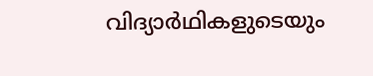വിദ്യാർഥികളുടെയും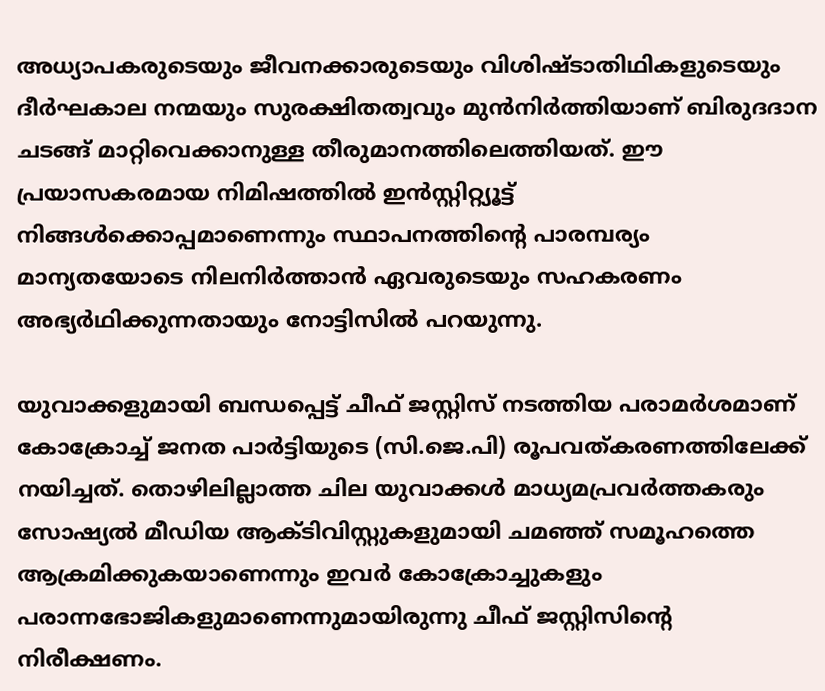അധ്യാപകരുടെയും ജീവനക്കാരുടെയും വിശിഷ്ടാതിഥികളുടെയും ദീർഘകാല നന്മയും സുരക്ഷിതത്വവും മുൻനിർത്തിയാണ് ബിരുദദാന ചടങ്ങ് മാറ്റിവെക്കാനുള്ള തീരുമാനത്തിലെത്തിയത്. ഈ പ്രയാസകരമായ നിമിഷത്തിൽ ഇൻസ്റ്റിറ്റ്യൂട്ട് നിങ്ങൾക്കൊപ്പമാണെന്നും സ്ഥാപനത്തിന്റെ പാരമ്പര്യം മാന്യതയോടെ നിലനിർത്താൻ ഏവരുടെയും സഹകരണം അഭ്യർഥിക്കുന്നതായും നോട്ടിസിൽ പറയുന്നു.

യുവാക്കളുമായി ബന്ധപ്പെട്ട് ചീഫ് ജസ്റ്റിസ് നടത്തിയ പരാമർശമാണ് കോക്രോച്ച് ജനത പാർട്ടിയുടെ (സി.ജെ.പി) രൂപവത്കരണത്തിലേക്ക് നയിച്ചത്. തൊഴിലില്ലാത്ത ചില യുവാക്കൾ മാധ്യമപ്രവർത്തകരും സോഷ്യൽ മീഡിയ ആക്ടിവിസ്റ്റുകളുമായി ചമഞ്ഞ് സമൂഹത്തെ ആക്രമിക്കുകയാണെന്നും ഇവർ കോക്രോച്ചുകളും പരാന്നഭോജികളുമാണെന്നുമായിരുന്നു ചീഫ് ജസ്റ്റിസിന്റെ നിരീക്ഷണം.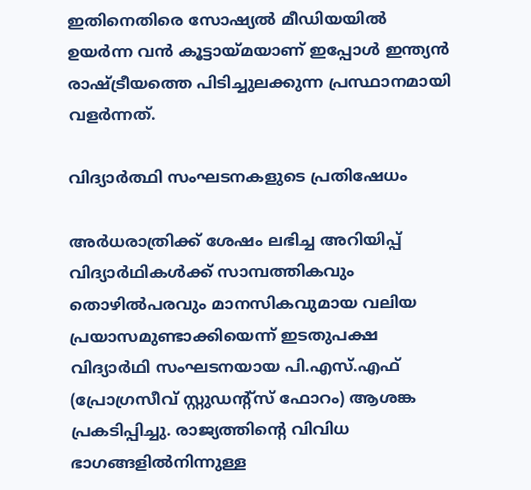ഇതിനെതിരെ സോഷ്യൽ മീഡിയയിൽ ഉയർന്ന വൻ കൂട്ടായ്മയാണ് ഇപ്പോൾ ഇന്ത്യൻ രാഷ്ട്രീയത്തെ പിടിച്ചുലക്കുന്ന പ്രസ്ഥാനമായി വളർന്നത്.

വിദ്യാർത്ഥി സംഘടനകളുടെ പ്രതിഷേധം

അർധരാത്രിക്ക് ശേഷം ലഭിച്ച അറിയിപ്പ് വിദ്യാർഥികൾക്ക് സാമ്പത്തികവും തൊഴിൽപരവും മാനസികവുമായ വലിയ പ്രയാസമുണ്ടാക്കിയെന്ന് ഇടതുപക്ഷ വിദ്യാർഥി സംഘടനയായ പി.എസ്.എഫ് (പ്രോഗ്രസീവ് സ്റ്റുഡന്‍റ്സ് ഫോറം) ആശങ്ക പ്രകടിപ്പിച്ചു. രാജ്യത്തിന്റെ വിവിധ ഭാഗങ്ങളിൽനിന്നുള്ള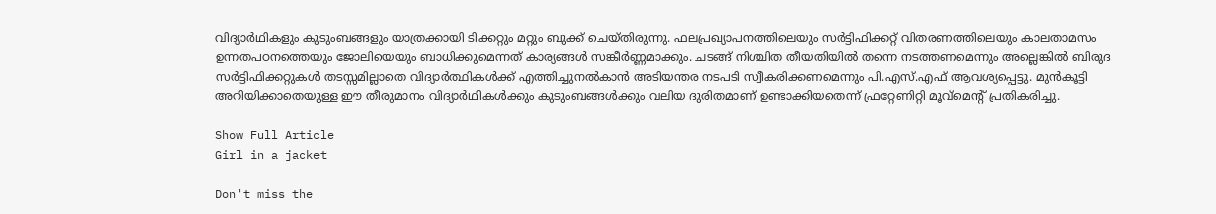വിദ്യാർഥികളും കുടുംബങ്ങളും യാത്രക്കായി ടിക്കറ്റും മറ്റും ബുക്ക് ചെയ്തിരുന്നു. ഫലപ്രഖ്യാപനത്തിലെയും സർട്ടിഫിക്കറ്റ് വിതരണത്തിലെയും കാലതാമസം ഉന്നതപഠനത്തെയും ജോലിയെയും ബാധിക്കുമെന്നത് കാര്യങ്ങൾ സങ്കീർണ്ണമാക്കും. ചടങ്ങ് നിശ്ചിത തീയതിയിൽ തന്നെ നടത്തണമെന്നും അല്ലെങ്കിൽ ബിരുദ സർട്ടിഫിക്കറ്റുകൾ തടസ്സമില്ലാതെ വിദ്യാർത്ഥികൾക്ക് എത്തിച്ചുനൽകാൻ അടിയന്തര നടപടി സ്വീകരിക്കണമെന്നും പി.എസ്.എഫ് ആവശ്യപ്പെട്ടു. മുൻകൂട്ടി അറിയിക്കാതെയുള്ള ഈ തീരുമാനം വിദ്യാർഥികൾക്കും കുടുംബങ്ങൾക്കും വലിയ ദുരിതമാണ് ഉണ്ടാക്കിയതെന്ന് ഫ്രറ്റേണിറ്റി മൂവ്മെന്‍റ് പ്രതികരിച്ചു.

Show Full Article
Girl in a jacket

Don't miss the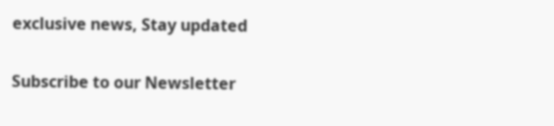exclusive news, Stay updated

Subscribe to our Newsletter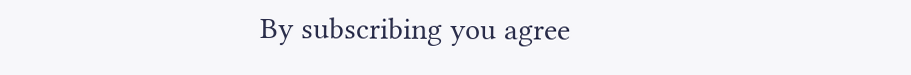By subscribing you agree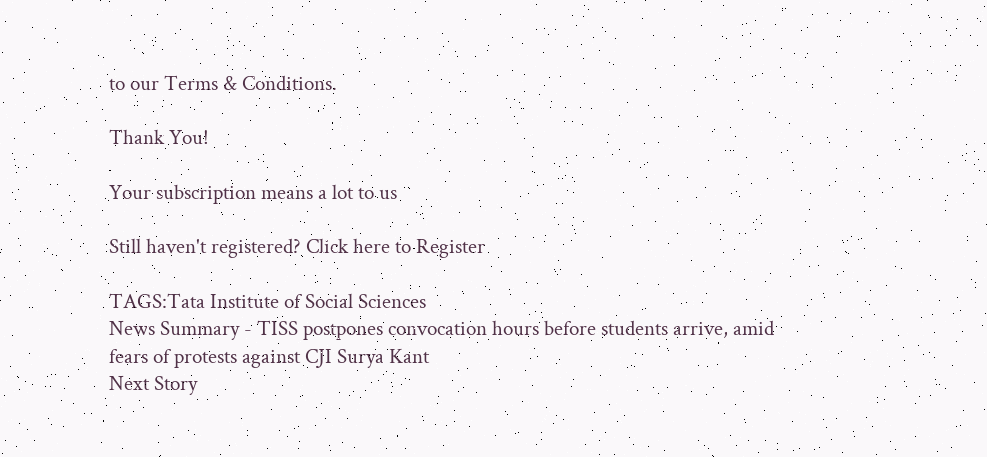to our Terms & Conditions.

Thank You!

Your subscription means a lot to us

Still haven't registered? Click here to Register

TAGS:Tata Institute of Social Sciences
News Summary - TISS postpones convocation hours before students arrive, amid fears of protests against CJI Surya Kant
Next Story